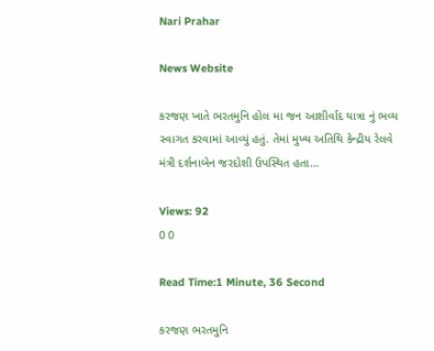Nari Prahar

News Website

કરજણ ખાતે ભરતમુનિ હોલ મા જન આશીર્વાદ યાત્રા નું ભવ્ય સ્વાગત કરવામાં આવ્યું હતું. તેમાં મુખ્ય અતિથિ કેન્દ્રીય રેલવે મંત્રી દર્શનાબેન જરદોશી ઉપસ્થિત હતા…

Views: 92
0 0

Read Time:1 Minute, 36 Second

કરજણ ભરતમુનિ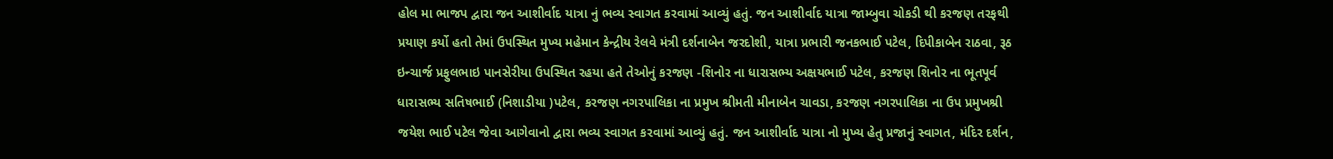હોલ મા ભાજપ દ્વારા જન આશીર્વાદ યાત્રા નું ભવ્ય સ્વાગત કરવામાં આવ્યું હતું. જન આશીર્વાદ યાત્રા જામ્બુવા ચોકડી થી કરજણ તરફથી પ્રયાણ કર્યો હતો તેમાં ઉપસ્થિત મુખ્ય મહેમાન કેન્દ્રીય રેલવે મંત્રી દર્શનાબેન જરદોશી, યાત્રા પ્રભારી જનકભાઈ પટેલ, દિપીકાબેન રાઠવા, રૂઠ ઇન્ચાર્જ પ્રફુલભાઇ પાનસેરીયા ઉપસ્થિત રહયા હતે તેઓનું કરજણ -શિનોર ના ધારાસભ્ય અક્ષયભાઈ પટેલ, કરજણ શિનોર ના ભૂતપૂર્વ ધારાસભ્ય સતિષભાઈ (નિશાડીયા )પટેલ, કરજણ નગરપાલિકા ના પ્રમુખ શ્રીમતી મીનાબેન ચાવડા, કરજણ નગરપાલિકા ના ઉપ પ્રમુખશ્રી જયેશ ભાઈ પટેલ જેવા આગેવાનો દ્વારા ભવ્ય સ્વાગત કરવામાં આવ્યું હતું. જન આશીર્વાદ યાત્રા નો મુખ્ય હેતુ પ્રજાનું સ્વાગત, મંદિર દર્શન,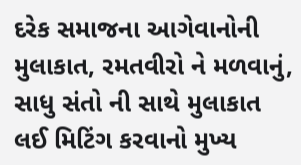દરેક સમાજના આગેવાનોની મુલાકાત, રમતવીરો ને મળવાનું, સાધુ સંતો ની સાથે મુલાકાત લઈ મિટિંગ કરવાનો મુખ્ય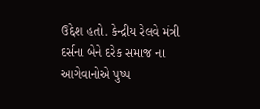ઉદ્દેશ હતો. કેન્દ્રીય રેલવે મંત્રી દર્સના બેને દરેક સમાજ ના આગેવાનોએ પુષ્પ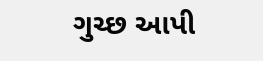ગુચ્છ આપી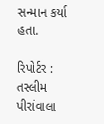સન્માન કર્યા હતા.

રિપોર્ટર : તસ્લીમ પીરાંવાલા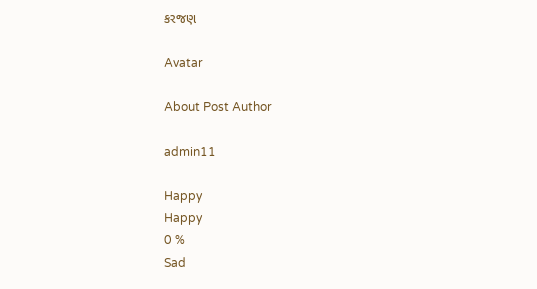કરજણ

Avatar

About Post Author

admin11

Happy
Happy
0 %
Sad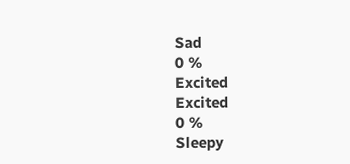Sad
0 %
Excited
Excited
0 %
Sleepy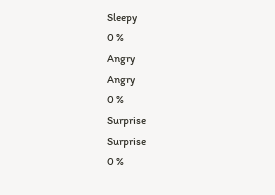Sleepy
0 %
Angry
Angry
0 %
Surprise
Surprise
0 %